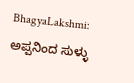BhagyaLakshmi: ಅಪ್ಪನಿಂದ ಸುಳ್ಳು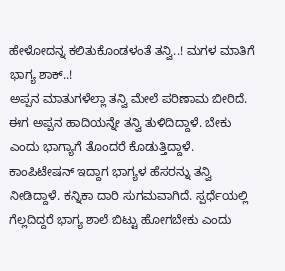ಹೇಳೋದನ್ನ ಕಲಿತುಕೊಂಡಳಂತೆ ತನ್ವಿ..! ಮಗಳ ಮಾತಿಗೆ ಭಾಗ್ಯ ಶಾಕ್..!
ಅಪ್ಪನ ಮಾತುಗಳೆಲ್ಲಾ ತನ್ವಿ ಮೇಲೆ ಪರಿಣಾಮ ಬೀರಿದೆ. ಈಗ ಅಪ್ಪನ ಹಾದಿಯನ್ನೇ ತನ್ವಿ ತುಳಿದಿದ್ದಾಳೆ. ಬೇಕು ಎಂದು ಭಾಗ್ಯಾಗೆ ತೊಂದರೆ ಕೊಡುತ್ತಿದ್ದಾಳೆ. ಕಾಂಪಿಟೇಷನ್ ಇದ್ದಾಗ ಭಾಗ್ಯಳ ಹೆಸರನ್ನು ತನ್ವಿ ನೀಡಿದ್ದಾಳೆ. ಕನ್ನಿಕಾ ದಾರಿ ಸುಗಮವಾಗಿದೆ. ಸ್ಪರ್ಧೆಯಲ್ಲಿ ಗೆಲ್ಲದಿದ್ದರೆ ಭಾಗ್ಯ ಶಾಲೆ ಬಿಟ್ಟು ಹೋಗಬೇಕು ಎಂದು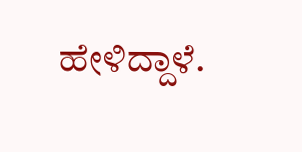ಹೇಳಿದ್ದಾಳೆ.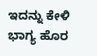ಇದನ್ನು ಕೇಳಿ ಭಾಗ್ಯ ಹೊರ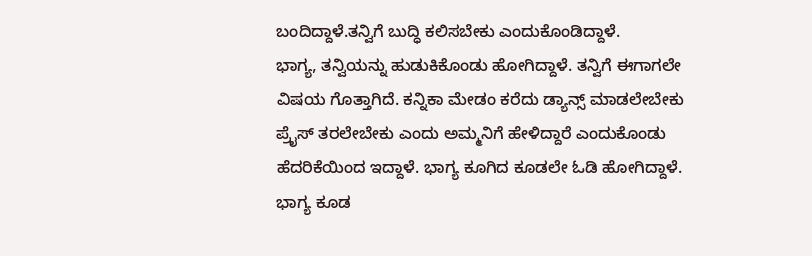ಬಂದಿದ್ದಾಳೆ.ತನ್ವಿಗೆ ಬುದ್ಧಿ ಕಲಿಸಬೇಕು ಎಂದುಕೊಂಡಿದ್ದಾಳೆ.
ಭಾಗ್ಯ, ತನ್ವಿಯನ್ನು ಹುಡುಕಿಕೊಂಡು ಹೋಗಿದ್ದಾಳೆ. ತನ್ವಿಗೆ ಈಗಾಗಲೇ ವಿಷಯ ಗೊತ್ತಾಗಿದೆ. ಕನ್ನಿಕಾ ಮೇಡಂ ಕರೆದು ಡ್ಯಾನ್ಸ್ ಮಾಡಲೇಬೇಕು ಪ್ರೈಸ್ ತರಲೇಬೇಕು ಎಂದು ಅಮ್ಮನಿಗೆ ಹೇಳಿದ್ದಾರೆ ಎಂದುಕೊಂಡು ಹೆದರಿಕೆಯಿಂದ ಇದ್ದಾಳೆ. ಭಾಗ್ಯ ಕೂಗಿದ ಕೂಡಲೇ ಓಡಿ ಹೋಗಿದ್ದಾಳೆ. ಭಾಗ್ಯ ಕೂಡ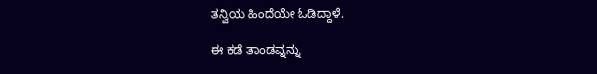ತನ್ವಿಯ ಹಿಂದೆಯೇ ಓಡಿದ್ದಾಳೆ.

ಈ ಕಡೆ ತಾಂಡವ್ನನ್ನು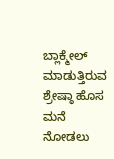ಬ್ಲಾಕ್ಮೇಲ್ ಮಾಡುತ್ತಿರುವ ಶ್ರೇಷ್ಠಾ ಹೊಸ ಮನೆ ನೋಡಲು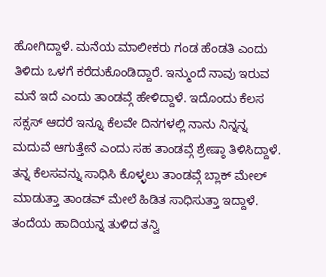ಹೋಗಿದ್ದಾಳೆ. ಮನೆಯ ಮಾಲೀಕರು ಗಂಡ ಹೆಂಡತಿ ಎಂದು ತಿಳಿದು ಒಳಗೆ ಕರೆದುಕೊಂಡಿದ್ದಾರೆ. ಇನ್ಮುಂದೆ ನಾವು ಇರುವ ಮನೆ ಇದೆ ಎಂದು ತಾಂಡವ್ಗೆ ಹೇಳಿದ್ದಾಳೆ. ಇದೊಂದು ಕೆಲಸ ಸಕ್ಸಸ್ ಆದರೆ ಇನ್ನೂ ಕೆಲವೇ ದಿನಗಳಲ್ಲಿ ನಾನು ನಿನ್ನನ್ನ ಮದುವೆ ಆಗುತ್ತೇನೆ ಎಂದು ಸಹ ತಾಂಡವ್ಗೆ ಶ್ರೇಷ್ಠಾ ತಿಳಿಸಿದ್ದಾಳೆ. ತನ್ನ ಕೆಲಸವನ್ನು ಸಾಧಿಸಿ ಕೊಳ್ಳಲು ತಾಂಡವ್ಗೆ ಬ್ಲಾಕ್ ಮೇಲ್ ಮಾಡುತ್ತಾ ತಾಂಡವ್ ಮೇಲೆ ಹಿಡಿತ ಸಾಧಿಸುತ್ತಾ ಇದ್ದಾಳೆ.
ತಂದೆಯ ಹಾದಿಯನ್ನ ತುಳಿದ ತನ್ವಿ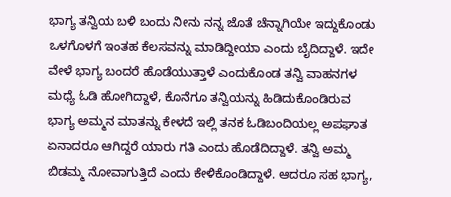ಭಾಗ್ಯ ತನ್ವಿಯ ಬಳಿ ಬಂದು ನೀನು ನನ್ನ ಜೊತೆ ಚೆನ್ನಾಗಿಯೇ ಇದ್ದುಕೊಂಡು ಒಳಗೊಳಗೆ ಇಂತಹ ಕೆಲಸವನ್ನು ಮಾಡಿದ್ದೀಯಾ ಎಂದು ಬೈದಿದ್ದಾಳೆ. ಇದೇ ವೇಳೆ ಭಾಗ್ಯ ಬಂದರೆ ಹೊಡೆಯುತ್ತಾಳೆ ಎಂದುಕೊಂಡ ತನ್ವಿ ವಾಹನಗಳ ಮಧ್ಯೆ ಓಡಿ ಹೋಗಿದ್ದಾಳೆ, ಕೊನೆಗೂ ತನ್ವಿಯನ್ನು ಹಿಡಿದುಕೊಂಡಿರುವ ಭಾಗ್ಯ ಅಮ್ಮನ ಮಾತನ್ನು ಕೇಳದೆ ಇಲ್ಲಿ ತನಕ ಓಡಿಬಂದಿಯಲ್ಲ ಅಪಘಾತ ಏನಾದರೂ ಆಗಿದ್ದರೆ ಯಾರು ಗತಿ ಎಂದು ಹೊಡೆದಿದ್ದಾಳೆ. ತನ್ವಿ ಅಮ್ಮ ಬಿಡಮ್ಮ ನೋವಾಗುತ್ತಿದೆ ಎಂದು ಕೇಳಿಕೊಂಡಿದ್ದಾಳೆ. ಆದರೂ ಸಹ ಭಾಗ್ಯ,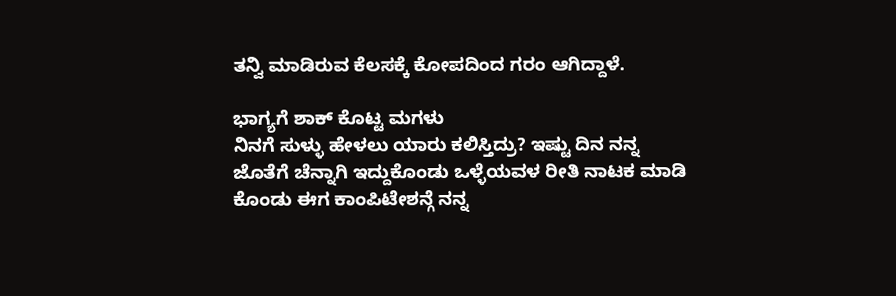ತನ್ವಿ ಮಾಡಿರುವ ಕೆಲಸಕ್ಕೆ ಕೋಪದಿಂದ ಗರಂ ಆಗಿದ್ದಾಳೆ.

ಭಾಗ್ಯಗೆ ಶಾಕ್ ಕೊಟ್ಟ ಮಗಳು
ನಿನಗೆ ಸುಳ್ಳು ಹೇಳಲು ಯಾರು ಕಲಿಸ್ತಿದ್ರು? ಇಷ್ಟು ದಿನ ನನ್ನ ಜೊತೆಗೆ ಚೆನ್ನಾಗಿ ಇದ್ದುಕೊಂಡು ಒಳ್ಳೆಯವಳ ರೀತಿ ನಾಟಕ ಮಾಡಿ ಕೊಂಡು ಈಗ ಕಾಂಪಿಟೇಶನ್ಗೆ ನನ್ನ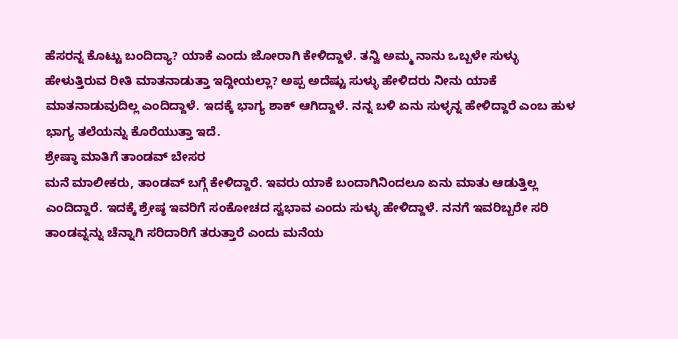ಹೆಸರನ್ನ ಕೊಟ್ಟು ಬಂದಿದ್ಯಾ? ಯಾಕೆ ಎಂದು ಜೋರಾಗಿ ಕೇಳಿದ್ದಾಳೆ. ತನ್ವಿ ಅಮ್ಮ ನಾನು ಒಬ್ಬಳೇ ಸುಳ್ಳು ಹೇಳುತ್ತಿರುವ ರೀತಿ ಮಾತನಾಡುತ್ತಾ ಇದ್ದೀಯಲ್ಲಾ? ಅಪ್ಪ ಅದೆಷ್ಟು ಸುಳ್ಳು ಹೇಳಿದರು ನೀನು ಯಾಕೆ ಮಾತನಾಡುವುದಿಲ್ಲ ಎಂದಿದ್ದಾಳೆ. ಇದಕ್ಕೆ ಭಾಗ್ಯ ಶಾಕ್ ಆಗಿದ್ದಾಳೆ. ನನ್ನ ಬಳಿ ಏನು ಸುಳ್ಳನ್ನ ಹೇಳಿದ್ದಾರೆ ಎಂಬ ಹುಳ ಭಾಗ್ಯ ತಲೆಯನ್ನು ಕೊರೆಯುತ್ತಾ ಇದೆ.
ಶ್ರೇಷ್ಠಾ ಮಾತಿಗೆ ತಾಂಡವ್ ಬೇಸರ
ಮನೆ ಮಾಲೀಕರು, ತಾಂಡವ್ ಬಗ್ಗೆ ಕೇಳಿದ್ದಾರೆ. ಇವರು ಯಾಕೆ ಬಂದಾಗಿನಿಂದಲೂ ಏನು ಮಾತು ಆಡುತ್ತಿಲ್ಲ ಎಂದಿದ್ದಾರೆ. ಇದಕ್ಕೆ ಶ್ರೇಷ್ಠ ಇವರಿಗೆ ಸಂಕೋಚದ ಸ್ವಭಾವ ಎಂದು ಸುಳ್ಳು ಹೇಳಿದ್ದಾಳೆ. ನನಗೆ ಇವರಿಬ್ಬರೇ ಸರಿ ತಾಂಡವ್ನನ್ನು ಚೆನ್ನಾಗಿ ಸರಿದಾರಿಗೆ ತರುತ್ತಾರೆ ಎಂದು ಮನೆಯ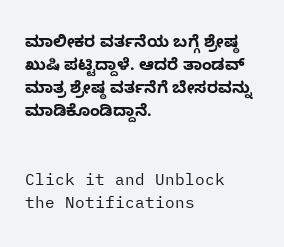ಮಾಲೀಕರ ವರ್ತನೆಯ ಬಗ್ಗೆ ಶ್ರೇಷ್ಠ ಖುಷಿ ಪಟ್ಟಿದ್ದಾಳೆ. ಆದರೆ ತಾಂಡವ್ ಮಾತ್ರ ಶ್ರೇಷ್ಠ ವರ್ತನೆಗೆ ಬೇಸರವನ್ನು ಮಾಡಿಕೊಂಡಿದ್ದಾನೆ.


Click it and Unblock the Notifications